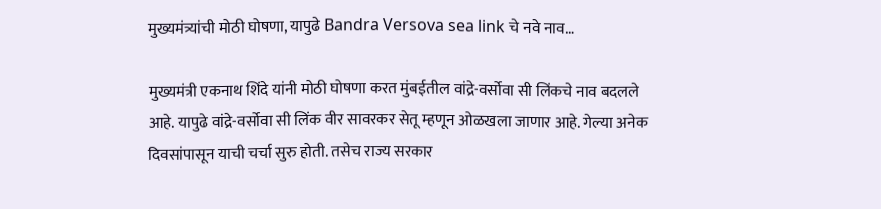मुख्यमंत्र्यांची मोठी घोषणा, यापुढे Bandra Versova sea link चे नवे नाव…

मुख्यमंत्री एकनाथ शिंदे यांनी मोठी घोषणा करत मुंबईतील वांद्रे-वर्सोवा सी लिंकचे नाव बदलले आहे. यापुढे वांद्रे-वर्सोवा सी लिंक वीर सावरकर सेतू म्हणून ओळखला जाणार आहे. गेल्या अनेक दिवसांपासून याची चर्चा सुरु होती. तसेच राज्य सरकार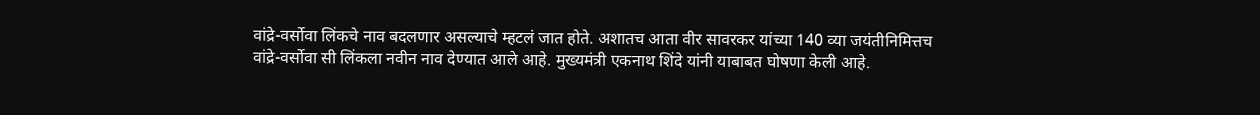वांद्रे-वर्सोवा लिंकचे नाव बदलणार असल्याचे म्हटलं जात होते. अशातच आता वीर सावरकर यांच्या 140 व्या जयंतीनिमित्तच वांद्रे-वर्सोवा सी लिंकला नवीन नाव देण्यात आले आहे. मुख्यमंत्री एकनाथ शिंदे यांनी याबाबत घोषणा केली आहे.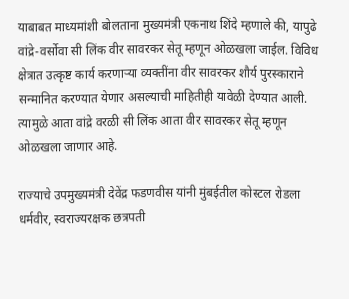याबाबत माध्यमांशी बोलताना मुख्यमंत्री एकनाथ शिंदे म्हणाले की, यापुढे वांद्रे-वर्सोवा सी लिंक वीर सावरकर सेतू म्हणून ओळखला जाईल. विविध क्षेत्रात उत्कृष्ट कार्य करणाऱ्या व्यक्तींना वीर सावरकर शौर्य पुरस्काराने सन्मानित करण्यात येणार असल्याची माहितीही यावेळी देण्यात आली. त्यामुळे आता वांद्रे वरळी सी लिंक आता वीर सावरकर सेतू म्हणून ओळखला जाणार आहे.

राज्याचे उपमुख्यमंत्री देवेंद्र फडणवीस यांनी मुंबईतील कोस्टल रोडला धर्मवीर, स्वराज्यरक्षक छत्रपती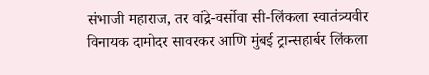संभाजी महाराज, तर वांद्रे-वर्सोवा सी-लिंकला स्वातंत्र्यवीर विनायक दामोदर सावरकर आणि मुंबई ट्रान्सहार्बर लिंकला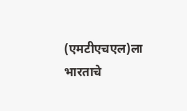(एमटीएचएल)ला भारताचे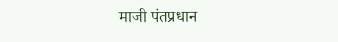माजी पंतप्रधान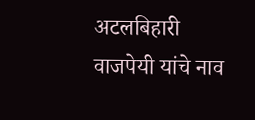अटलबिहारी वाजपेयी यांचे नाव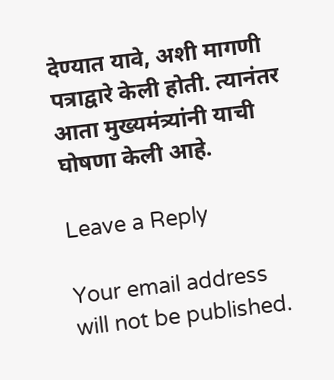देण्यात यावे, अशी मागणी पत्राद्वारे केली होती. त्यानंतर आता मुख्यमंत्र्यांनी याची घोषणा केली आहे.

Leave a Reply

Your email address will not be published.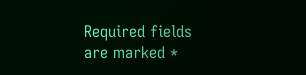Required fields are marked *